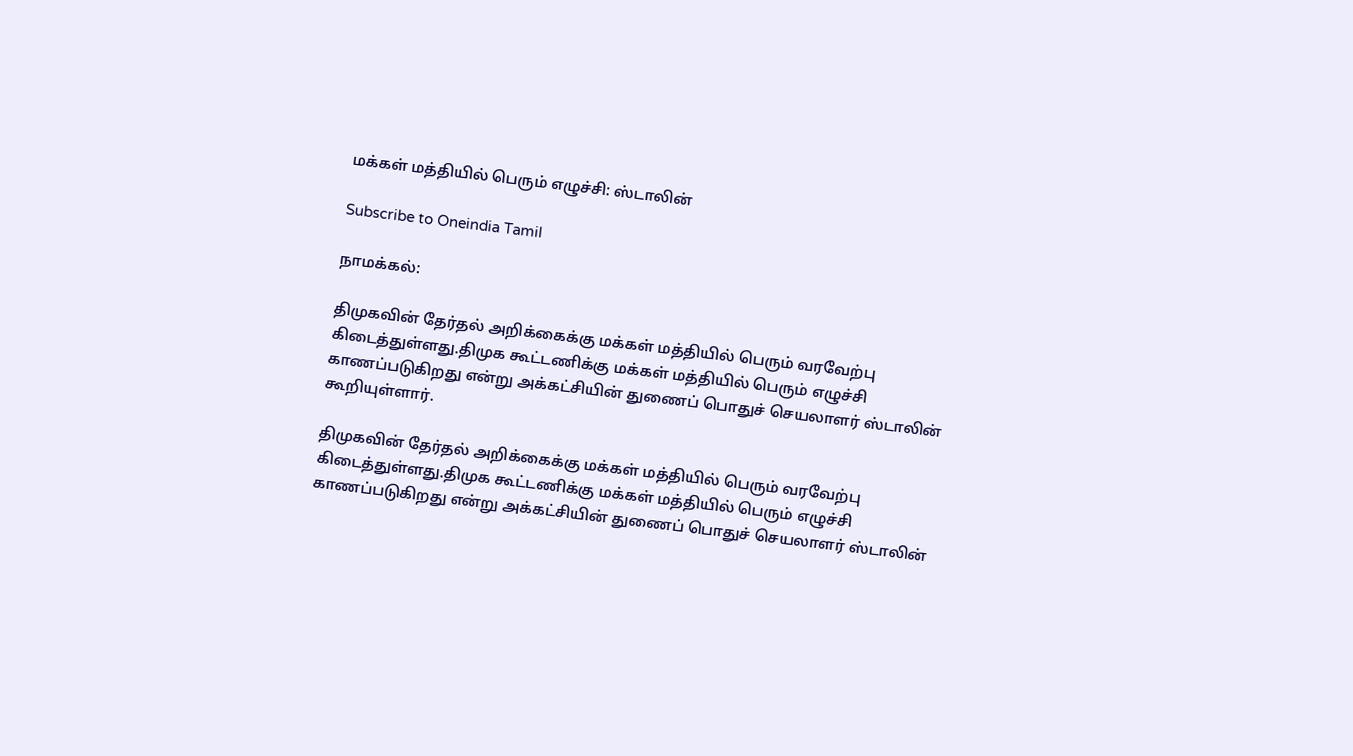மக்கள் மத்தியில் பெரும் எழுச்சி: ஸ்டாலின்

Subscribe to Oneindia Tamil

நாமக்கல்:

திமுகவின் தேர்தல் அறிக்கைக்கு மக்கள் மத்தியில் பெரும் வரவேற்பு கிடைத்துள்ளது.திமுக கூட்டணிக்கு மக்கள் மத்தியில் பெரும் எழுச்சி காணப்படுகிறது என்று அக்கட்சியின் துணைப் பொதுச் செயலாளர் ஸ்டாலின் கூறியுள்ளார்.

திமுகவின் தேர்தல் அறிக்கைக்கு மக்கள் மத்தியில் பெரும் வரவேற்பு கிடைத்துள்ளது.திமுக கூட்டணிக்கு மக்கள் மத்தியில் பெரும் எழுச்சி காணப்படுகிறது என்று அக்கட்சியின் துணைப் பொதுச் செயலாளர் ஸ்டாலின்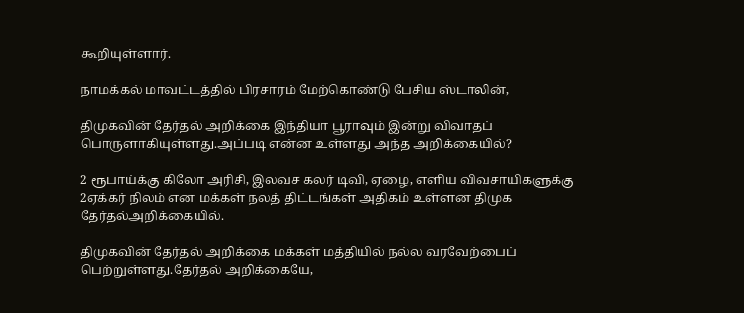கூறியுள்ளார்.

நாமக்கல் மாவட்டத்தில் பிரசாரம் மேற்கொண்டு பேசிய ஸ்டாலின்,

திமுகவின் தேர்தல் அறிக்கை இந்தியா பூராவும் இன்று விவாதப் பொருளாகியுள்ளது.அப்படி என்ன உள்ளது அந்த அறிக்கையில்?

2 ரூபாய்க்கு கிலோ அரிசி, இலவச கலர் டிவி, ஏழை, எளிய விவசாயிகளுக்கு 2ஏக்கர் நிலம் என மக்கள் நலத் திட்டங்கள் அதிகம் உள்ளன திமுக தேர்தல்அறிக்கையில்.

திமுகவின் தேர்தல் அறிக்கை மக்கள் மத்தியில் நல்ல வரவேற்பைப் பெற்றுள்ளது.தேர்தல் அறிக்கையே,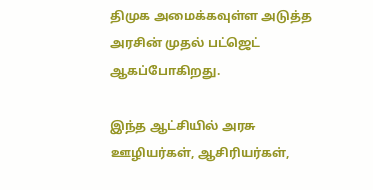திமுக அமைக்கவுள்ள அடுத்த அரசின் முதல் பட்ஜெட் ஆகப்போகிறது.

இந்த ஆட்சியில் அரசு ஊழியர்கள், ஆசிரியர்கள்,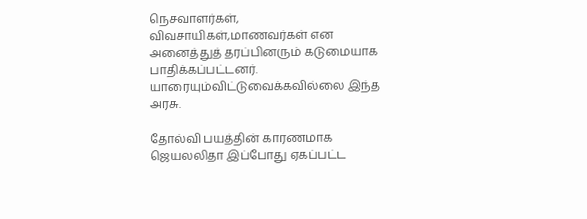நெசவாளர்கள், விவசாயிகள்,மாணவர்கள் என அனைத்துத் தரப்பினரும் கடுமையாக பாதிக்கப்பட்டனர். யாரையும்விட்டுவைக்கவில்லை இந்த அரசு.

தோல்வி பயத்தின் காரணமாக ஜெயலலிதா இப்போது ஏகப்பட்ட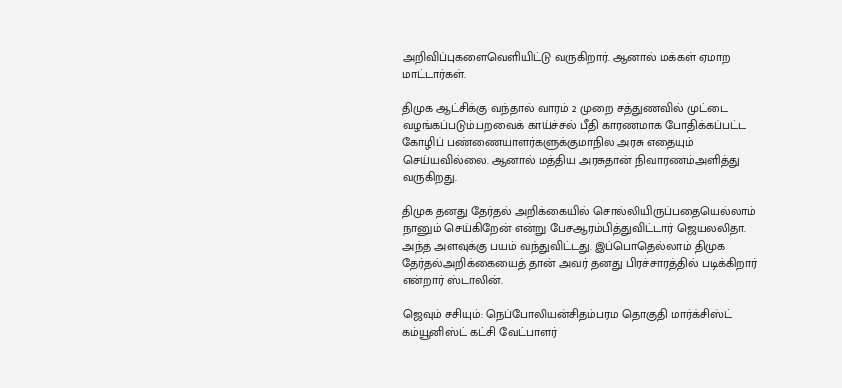அறிவிப்புகளைவெளியிட்டு வருகிறார். ஆனால் மக்கள் ஏமாற மாட்டார்கள்.

திமுக ஆட்சிக்கு வந்தால் வாரம் 2 முறை சத்துணவில் முட்டை வழங்கப்படும்.பறவைக் காய்ச்சல் பீதி காரணமாக போதிக்கப்பட்ட கோழிப் பண்ணையாளர்களுக்குமாநில அரசு எதையும் செய்யவில்லை. ஆனால் மத்திய அரசுதான் நிவாரணம்அளித்து வருகிறது.

திமுக தனது தேர்தல் அறிக்கையில் சொல்லியிருப்பதையெல்லாம் நானும் செய்கிறேன் என்று பேசஆரம்பித்துவிட்டார் ஜெயலலிதா. அந்த அளவுக்கு பயம் வந்துவிட்டது. இப்பொதெல்லாம் திமுக தேர்தல்அறிக்கையைத் தான் அவர் தனது பிரச்சாரத்தில் படிக்கிறார் என்றார் ஸ்டாலின்.

ஜெவும் சசியும்: நெப்போலியன்சிதம்பரம தொகுதி மார்க்சிஸ்ட் கம்யூனிஸ்ட் கட்சி வேட்பாளர்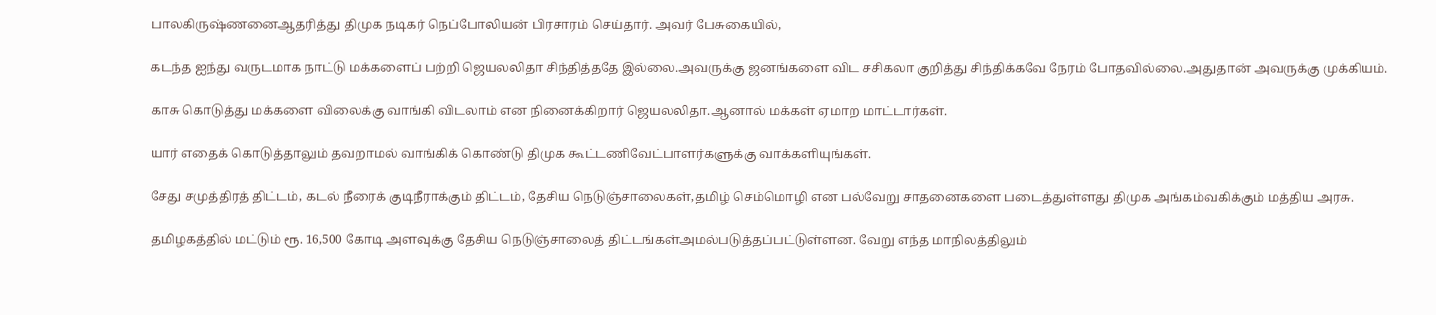பாலகிருஷ்ணனைஆதரித்து திமுக நடிகர் நெப்போலியன் பிரசாரம் செய்தார். அவர் பேசுகையில்,

கடந்த ஐந்து வருடமாக நாட்டு மக்களைப் பற்றி ஜெயலலிதா சிந்தித்ததே இல்லை.அவருக்கு ஜனங்களை விட சசிகலா குறித்து சிந்திக்கவே நேரம் போதவில்லை.அதுதான் அவருக்கு முக்கியம்.

காசு கொடுத்து மக்களை விலைக்கு வாங்கி விடலாம் என நினைக்கிறார் ஜெயலலிதா.ஆனால் மக்கள் ஏமாற மாட்டார்கள்.

யார் எதைக் கொடுத்தாலும் தவறாமல் வாங்கிக் கொண்டு திமுக கூட்டணிவேட்பாளர்களுக்கு வாக்களியுங்கள்.

சேது சமுத்திரத் திட்டம், கடல் நீரைக் குடிநீராக்கும் திட்டம், தேசிய நெடுஞ்சாலைகள்,தமிழ் செம்மொழி என பல்வேறு சாதனைகளை படைத்துள்ளது திமுக அங்கம்வகிக்கும் மத்திய அரசு.

தமிழகத்தில் மட்டும் ரூ. 16,500 கோடி அளவுக்கு தேசிய நெடுஞ்சாலைத் திட்டங்கள்அமல்படுத்தப்பட்டுள்ளன. வேறு எந்த மாநிலத்திலும்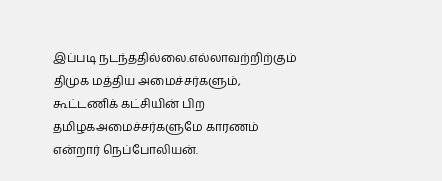இப்படி நடந்ததில்லை.எல்லாவற்றிற்கும் திமுக மத்திய அமைச்சர்களும், கூட்டணிக் கட்சியின் பிற தமிழகஅமைச்சர்களுமே காரணம் என்றார் நெப்போலியன்.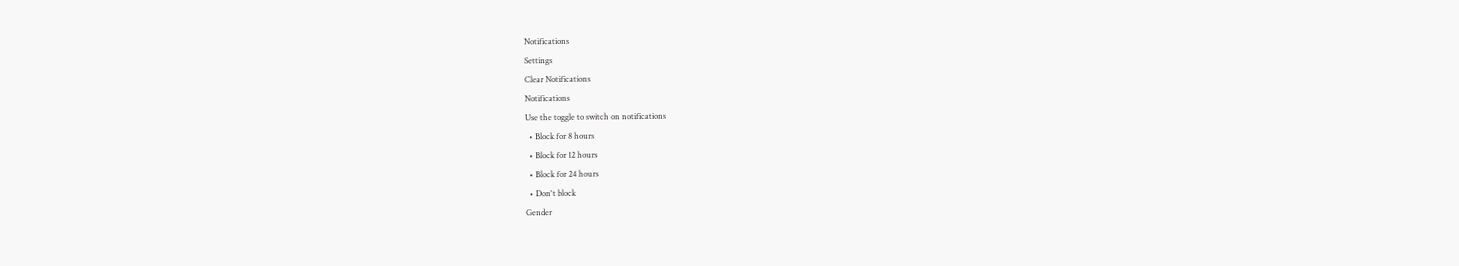Notifications
Settings
Clear Notifications
Notifications
Use the toggle to switch on notifications
  • Block for 8 hours
  • Block for 12 hours
  • Block for 24 hours
  • Don't block
Gender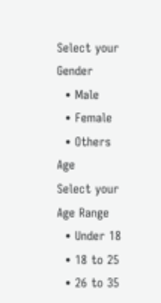Select your Gender
  • Male
  • Female
  • Others
Age
Select your Age Range
  • Under 18
  • 18 to 25
  • 26 to 35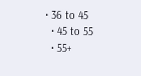• 36 to 45
  • 45 to 55
  • 55+